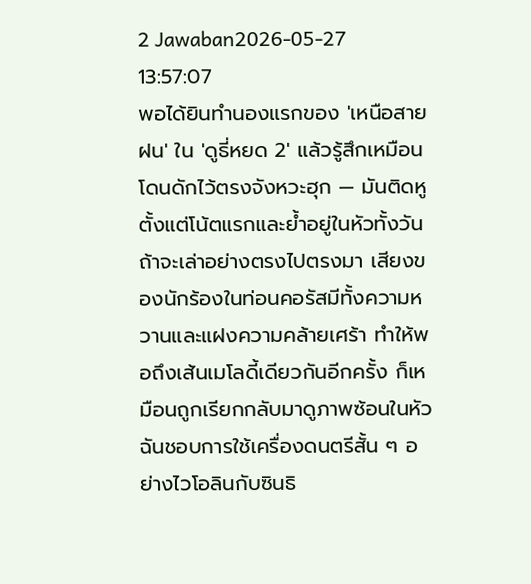2 Jawaban2026-05-27 13:57:07
พอได้ยินทำนองแรกของ 'เหนือสายฝน' ใน 'ดูธี่หยด 2' แล้วรู้สึกเหมือนโดนดักไว้ตรงจังหวะฮุก — มันติดหูตั้งแต่โน้ตแรกและย้ำอยู่ในหัวทั้งวัน
ถ้าจะเล่าอย่างตรงไปตรงมา เสียงของนักร้องในท่อนคอรัสมีทั้งความหวานและแฝงความคล้ายเศร้า ทำให้พอถึงเส้นเมโลดี้เดียวกันอีกครั้ง ก็เหมือนถูกเรียกกลับมาดูภาพซ้อนในหัว ฉันชอบการใช้เครื่องดนตรีสั้น ๆ อย่างไวโอลินกับซินธิ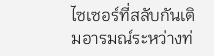ไซเซอร์ที่สลับกันเติมอารมณ์ระหว่างท่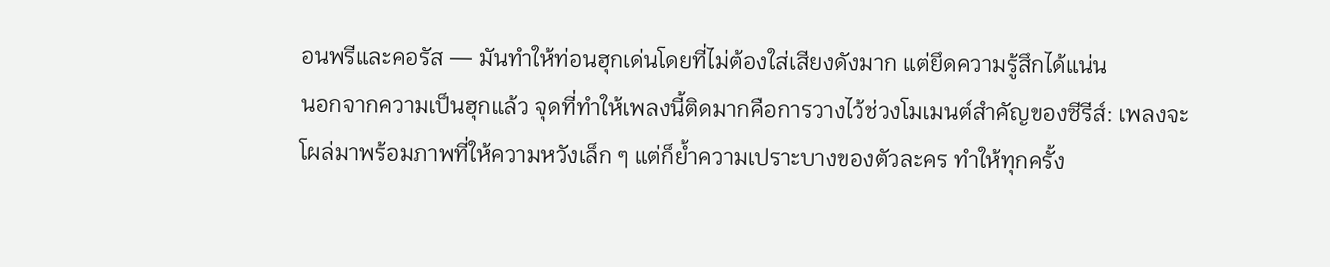อนพรีและคอรัส — มันทำให้ท่อนฮุกเด่นโดยที่ไม่ต้องใส่เสียงดังมาก แต่ยึดความรู้สึกได้แน่น
นอกจากความเป็นฮุกแล้ว จุดที่ทำให้เพลงนี้ติดมากคือการวางไว้ช่วงโมเมนต์สำคัญของซีรีส์: เพลงจะโผล่มาพร้อมภาพที่ให้ความหวังเล็ก ๆ แต่ก็ย้ำความเปราะบางของตัวละคร ทำให้ทุกครั้ง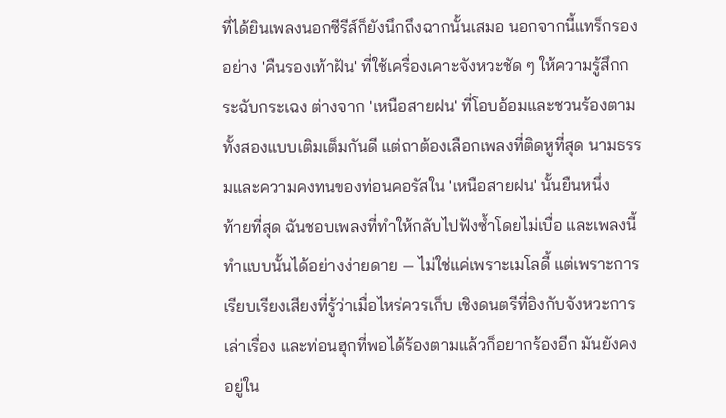ที่ได้ยินเพลงนอกซีรีส์ก็ยังนึกถึงฉากนั้นเสมอ นอกจากนี้แทร็กรองอย่าง 'คืนรองเท้าฝัน' ที่ใช้เครื่องเคาะจังหวะชัด ๆ ให้ความรู้สึกกระฉับกระเฉง ต่างจาก 'เหนือสายฝน' ที่โอบอ้อมและชวนร้องตาม ทั้งสองแบบเติมเต็มกันดี แต่ถาต้องเลือกเพลงที่ติดหูที่สุด นามธรรมและความคงทนของท่อนคอรัสใน 'เหนือสายฝน' นั้นยืนหนึ่ง
ท้ายที่สุด ฉันชอบเพลงที่ทำให้กลับไปฟังซ้ำโดยไม่เบื่อ และเพลงนี้ทำแบบนั้นได้อย่างง่ายดาย — ไม่ใช่แค่เพราะเมโลดี้ แต่เพราะการเรียบเรียงเสียงที่รู้ว่าเมื่อไหร่ควรเก็บ เชิงดนตรีที่อิงกับจังหวะการเล่าเรื่อง และท่อนฮุกที่พอได้ร้องตามแล้วก็อยากร้องอีก มันยังคงอยู่ใน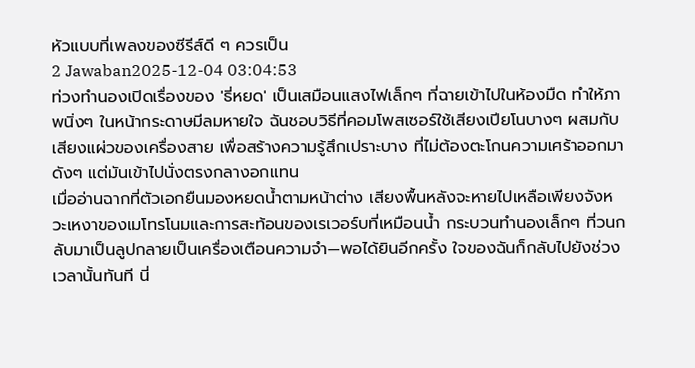หัวแบบที่เพลงของซีรีส์ดี ๆ ควรเป็น
2 Jawaban2025-12-04 03:04:53
ท่วงทำนองเปิดเรื่องของ 'ธี่หยด' เป็นเสมือนแสงไฟเล็กๆ ที่ฉายเข้าไปในห้องมืด ทำให้ภาพนิ่งๆ ในหน้ากระดาษมีลมหายใจ ฉันชอบวิธีที่คอมโพสเซอร์ใช้เสียงเปียโนบางๆ ผสมกับเสียงแผ่วของเครื่องสาย เพื่อสร้างความรู้สึกเปราะบาง ที่ไม่ต้องตะโกนความเศร้าออกมาดังๆ แต่มันเข้าไปนั่งตรงกลางอกแทน
เมื่ออ่านฉากที่ตัวเอกยืนมองหยดน้ำตามหน้าต่าง เสียงพื้นหลังจะหายไปเหลือเพียงจังหวะเหงาของเมโทรโนมและการสะท้อนของเรเวอร์บที่เหมือนน้ำ กระบวนทำนองเล็กๆ ที่วนกลับมาเป็นลูปกลายเป็นเครื่องเตือนความจำ—พอได้ยินอีกครั้ง ใจของฉันก็กลับไปยังช่วงเวลานั้นทันที นี่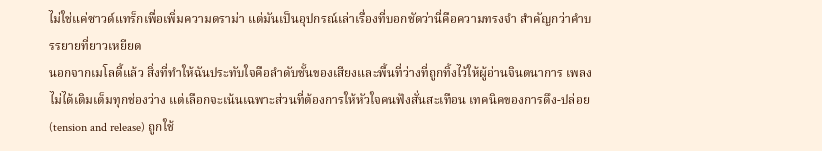ไม่ใช่แค่ซาวด์แทร็กเพื่อเพิ่มความดราม่า แต่มันเป็นอุปกรณ์เล่าเรื่องที่บอกชัดว่านี่คือความทรงจำ สำคัญกว่าคำบรรยายที่ยาวเหยียด
นอกจากเมโลดี้แล้ว สิ่งที่ทำให้ฉันประทับใจคือลำดับชั้นของเสียงและพื้นที่ว่างที่ถูกทิ้งไว้ให้ผู้อ่านจินตนาการ เพลงไม่ได้เติมเต็มทุกช่องว่าง แต่เลือกจะเน้นเฉพาะส่วนที่ต้องการให้หัวใจคนฟังสั่นสะเทือน เทคนิคของการดึง-ปล่อย (tension and release) ถูกใช้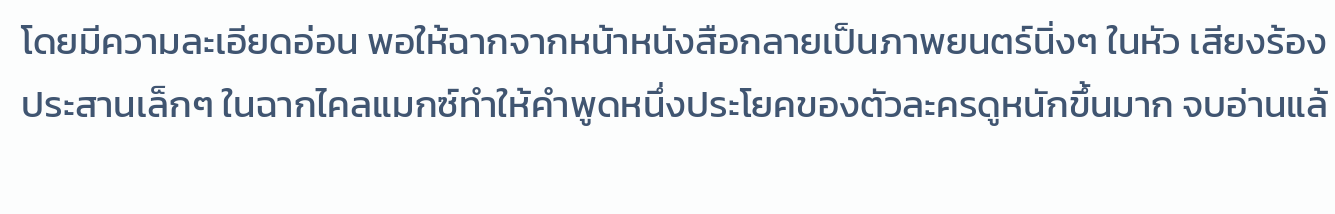โดยมีความละเอียดอ่อน พอให้ฉากจากหน้าหนังสือกลายเป็นภาพยนตร์นิ่งๆ ในหัว เสียงร้องประสานเล็กๆ ในฉากไคลแมกซ์ทำให้คำพูดหนึ่งประโยคของตัวละครดูหนักขึ้นมาก จบอ่านแล้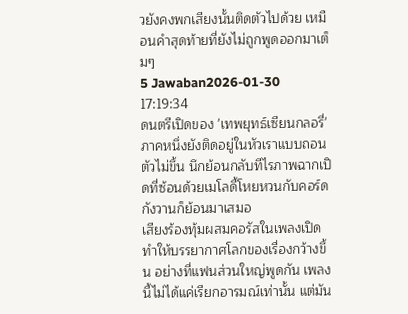วยังคงพกเสียงนั้นติดตัวไปด้วย เหมือนคำสุดท้ายที่ยังไม่ถูกพูดออกมาเต็มๆ
5 Jawaban2026-01-30 17:19:34
ดนตรีเปิดของ 'เทพยุทธ์เซียนกลอรี่' ภาคหนึ่งยังติดอยู่ในหัวเราแบบถอนตัวไม่ขึ้น นึกย้อนกลับทีไรภาพฉากเปิดที่ซ้อนด้วยเมโลดี้โหยหวนกับคอร์ดกังวานก็ย้อนมาเสมอ
เสียงร้องทุ้มผสมคอรัสในเพลงเปิดทำให้บรรยากาศโลกของเรื่องกว้างขึ้น อย่างที่แฟนส่วนใหญ่พูดกัน เพลงนี้ไม่ได้แค่เรียกอารมณ์เท่านั้น แต่มัน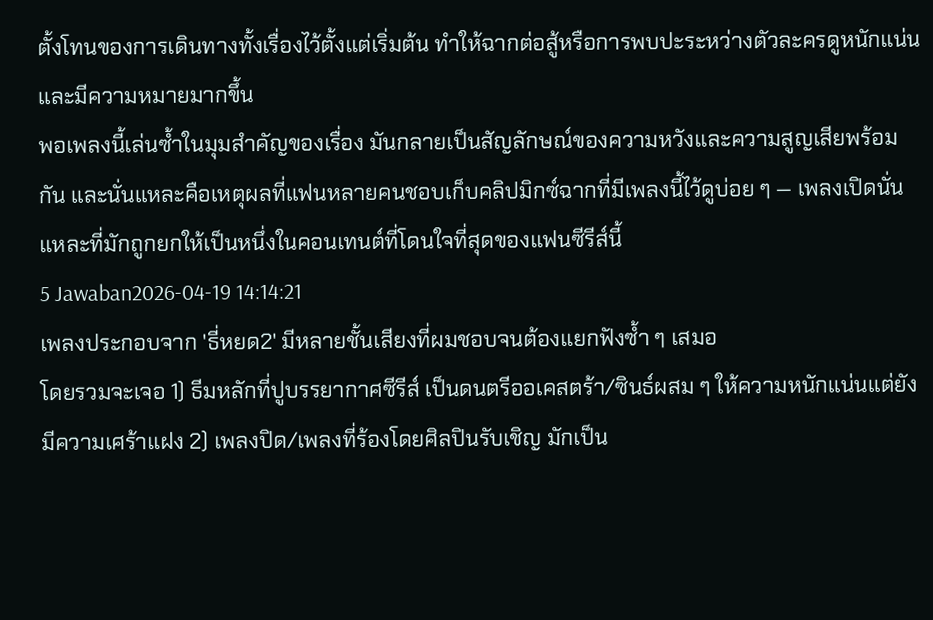ตั้งโทนของการเดินทางทั้งเรื่องไว้ตั้งแต่เริ่มต้น ทำให้ฉากต่อสู้หรือการพบปะระหว่างตัวละครดูหนักแน่นและมีความหมายมากขึ้น
พอเพลงนี้เล่นซ้ำในมุมสำคัญของเรื่อง มันกลายเป็นสัญลักษณ์ของความหวังและความสูญเสียพร้อมกัน และนั่นแหละคือเหตุผลที่แฟนหลายคนชอบเก็บคลิปมิกซ์ฉากที่มีเพลงนี้ไว้ดูบ่อย ๆ — เพลงเปิดนั่นแหละที่มักถูกยกให้เป็นหนึ่งในคอนเทนต์ที่โดนใจที่สุดของแฟนซีรีส์นี้
5 Jawaban2026-04-19 14:14:21
เพลงประกอบจาก 'ธี่หยด2' มีหลายชั้นเสียงที่ผมชอบจนต้องแยกฟังซ้ำ ๆ เสมอ
โดยรวมจะเจอ 1) ธีมหลักที่ปูบรรยากาศซีรีส์ เป็นดนตรีออเคสตร้า/ซินธ์ผสม ๆ ให้ความหนักแน่นแต่ยังมีความเศร้าแฝง 2) เพลงปิด/เพลงที่ร้องโดยศิลปินรับเชิญ มักเป็น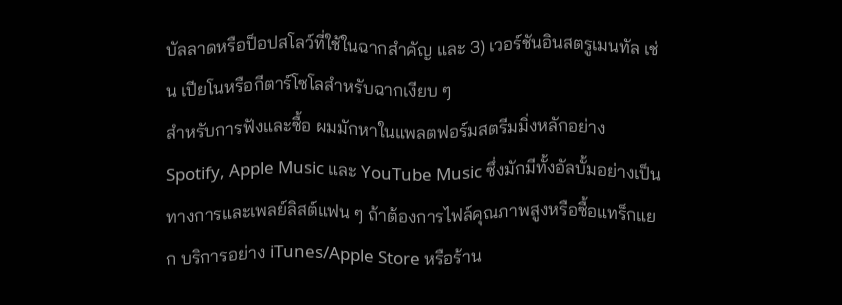บัลลาดหรือป็อปสโลว์ที่ใช้ในฉากสำคัญ และ 3) เวอร์ชันอินสตรูเมนทัล เช่น เปียโนหรือกีตาร์โซโลสำหรับฉากเงียบ ๆ
สำหรับการฟังและซื้อ ผมมักหาในแพลตฟอร์มสตรีมมิ่งหลักอย่าง Spotify, Apple Music และ YouTube Music ซึ่งมักมีทั้งอัลบั้มอย่างเป็นทางการและเพลย์ลิสต์แฟน ๆ ถ้าต้องการไฟล์คุณภาพสูงหรือซื้อแทร็กแยก บริการอย่าง iTunes/Apple Store หรือร้าน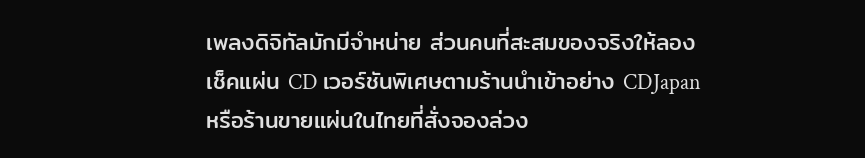เพลงดิจิทัลมักมีจำหน่าย ส่วนคนที่สะสมของจริงให้ลองเช็คแผ่น CD เวอร์ชันพิเศษตามร้านนำเข้าอย่าง CDJapan หรือร้านขายแผ่นในไทยที่สั่งจองล่วง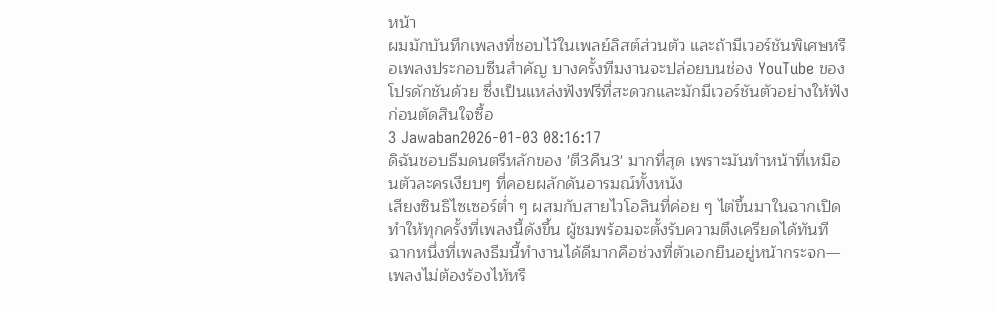หน้า
ผมมักบันทึกเพลงที่ชอบไว้ในเพลย์ลิสต์ส่วนตัว และถ้ามีเวอร์ชันพิเศษหรือเพลงประกอบซีนสำคัญ บางครั้งทีมงานจะปล่อยบนช่อง YouTube ของโปรดักชันด้วย ซึ่งเป็นแหล่งฟังฟรีที่สะดวกและมักมีเวอร์ชันตัวอย่างให้ฟังก่อนตัดสินใจซื้อ
3 Jawaban2026-01-03 08:16:17
ดิฉันชอบธีมดนตรีหลักของ 'ตี3คืน3' มากที่สุด เพราะมันทำหน้าที่เหมือนตัวละครเงียบๆ ที่คอยผลักดันอารมณ์ทั้งหนัง
เสียงซินธิไซเซอร์ต่ำ ๆ ผสมกับสายไวโอลินที่ค่อย ๆ ไต่ขึ้นมาในฉากเปิด ทำให้ทุกครั้งที่เพลงนี้ดังขึ้น ผู้ชมพร้อมจะตั้งรับความตึงเครียดได้ทันที ฉากหนึ่งที่เพลงธีมนี้ทำงานได้ดีมากคือช่วงที่ตัวเอกยืนอยู่หน้ากระจก—เพลงไม่ต้องร้องไห้หรื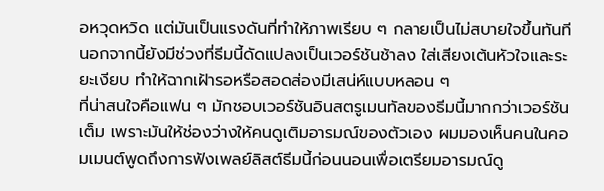อหวุดหวิด แต่มันเป็นแรงดันที่ทำให้ภาพเรียบ ๆ กลายเป็นไม่สบายใจขึ้นทันที นอกจากนี้ยังมีช่วงที่ธีมนี้ดัดแปลงเป็นเวอร์ชันช้าลง ใส่เสียงเต้นหัวใจและระยะเงียบ ทำให้ฉากเฝ้ารอหรือสอดส่องมีเสน่ห์แบบหลอน ๆ
ที่น่าสนใจคือแฟน ๆ มักชอบเวอร์ชันอินสตรูเมนทัลของธีมนี้มากกว่าเวอร์ชันเต็ม เพราะมันให้ช่องว่างให้คนดูเติมอารมณ์ของตัวเอง ผมมองเห็นคนในคอมเมนต์พูดถึงการฟังเพลย์ลิสต์ธีมนี้ก่อนนอนเพื่อเตรียมอารมณ์ดู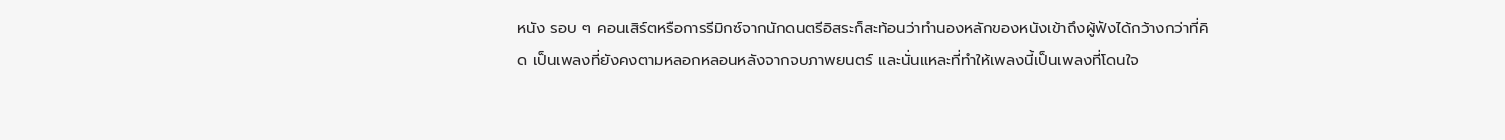หนัง รอบ ๆ คอนเสิร์ตหรือการรีมิกซ์จากนักดนตรีอิสระก็สะท้อนว่าทำนองหลักของหนังเข้าถึงผู้ฟังได้กว้างกว่าที่คิด เป็นเพลงที่ยังคงตามหลอกหลอนหลังจากจบภาพยนตร์ และนั่นแหละที่ทำให้เพลงนี้เป็นเพลงที่โดนใจ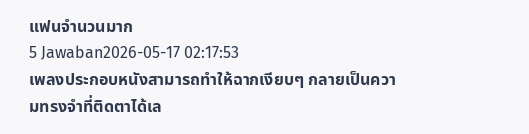แฟนจำนวนมาก
5 Jawaban2026-05-17 02:17:53
เพลงประกอบหนังสามารถทำให้ฉากเงียบๆ กลายเป็นความทรงจำที่ติดตาได้เล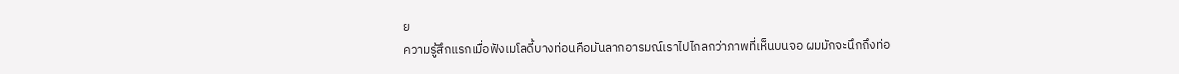ย
ความรู้สึกแรกเมื่อฟังเมโลดี้บางท่อนคือมันลากอารมณ์เราไปไกลกว่าภาพที่เห็นบนจอ ผมมักจะนึกถึงท่อ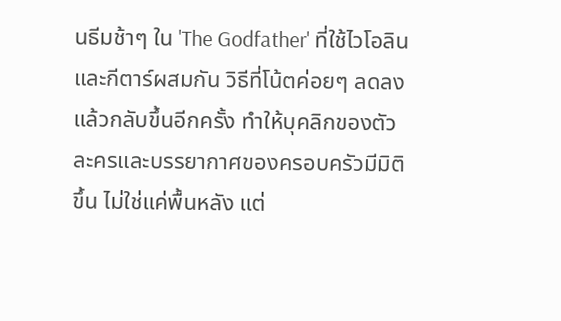นธีมช้าๆ ใน 'The Godfather' ที่ใช้ไวโอลินและกีตาร์ผสมกัน วิธีที่โน้ตค่อยๆ ลดลงแล้วกลับขึ้นอีกครั้ง ทำให้บุคลิกของตัวละครและบรรยากาศของครอบครัวมีมิติขึ้น ไม่ใช่แค่พื้นหลัง แต่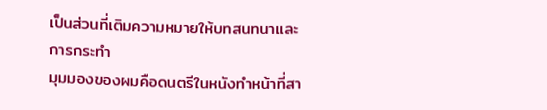เป็นส่วนที่เติมความหมายให้บทสนทนาและการกระทำ
มุมมองของผมคือดนตรีในหนังทำหน้าที่สา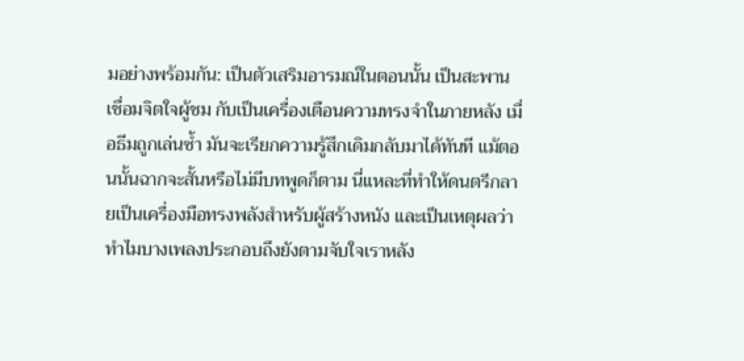มอย่างพร้อมกัน: เป็นตัวเสริมอารมณ์ในตอนนั้น เป็นสะพานเชื่อมจิตใจผู้ชม กับเป็นเครื่องเตือนความทรงจำในภายหลัง เมื่อธีมถูกเล่นซ้ำ มันจะเรียกความรู้สึกเดิมกลับมาได้ทันที แม้ตอนนั้นฉากจะสั้นหรือไม่มีบทพูดก็ตาม นี่แหละที่ทำให้ดนตรีกลายเป็นเครื่องมือทรงพลังสำหรับผู้สร้างหนัง และเป็นเหตุผลว่าทำไมบางเพลงประกอบถึงยังตามจับใจเราหลัง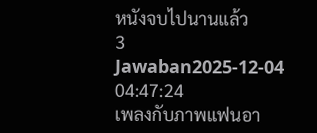หนังจบไปนานแล้ว
3 Jawaban2025-12-04 04:47:24
เพลงกับภาพแฟนอา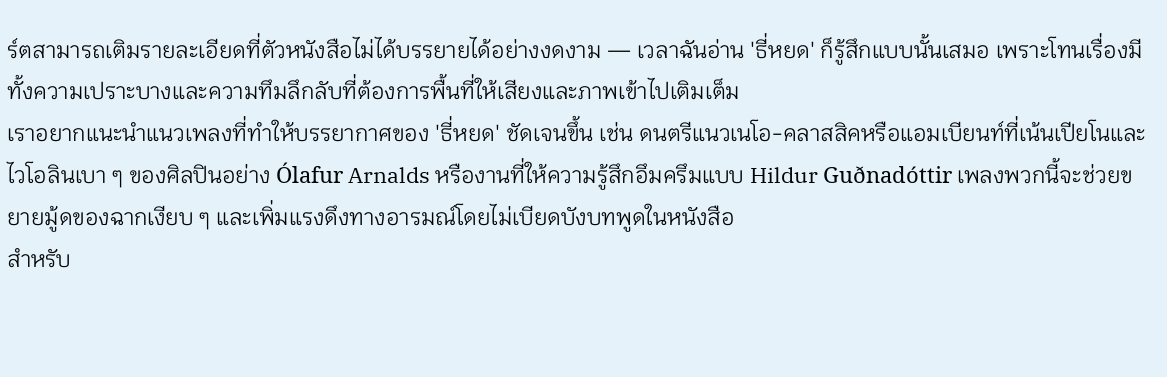ร์ตสามารถเติมรายละเอียดที่ตัวหนังสือไม่ได้บรรยายได้อย่างงดงาม — เวลาฉันอ่าน 'ธี่หยด' ก็รู้สึกแบบนั้นเสมอ เพราะโทนเรื่องมีทั้งความเปราะบางและความทึมลึกลับที่ต้องการพื้นที่ให้เสียงและภาพเข้าไปเติมเต็ม
เราอยากแนะนำแนวเพลงที่ทำให้บรรยากาศของ 'ธี่หยด' ชัดเจนขึ้น เช่น ดนตรีแนวเนโอ-คลาสสิคหรือแอมเบียนท์ที่เน้นเปียโนและไวโอลินเบา ๆ ของศิลปินอย่าง Ólafur Arnalds หรืองานที่ให้ความรู้สึกอึมครึมแบบ Hildur Guðnadóttir เพลงพวกนี้จะช่วยขยายมู้ดของฉากเงียบ ๆ และเพิ่มแรงดึงทางอารมณ์โดยไม่เบียดบังบทพูดในหนังสือ
สำหรับ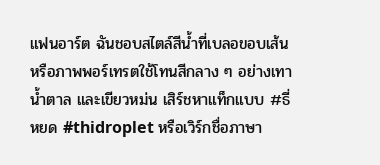แฟนอาร์ต ฉันชอบสไตล์สีน้ำที่เบลอขอบเส้น หรือภาพพอร์เทรตใช้โทนสีกลาง ๆ อย่างเทา น้ำตาล และเขียวหม่น เสิร์ชหาแท็กแบบ #ธี่หยด #thidroplet หรือเวิร์กชื่อภาษา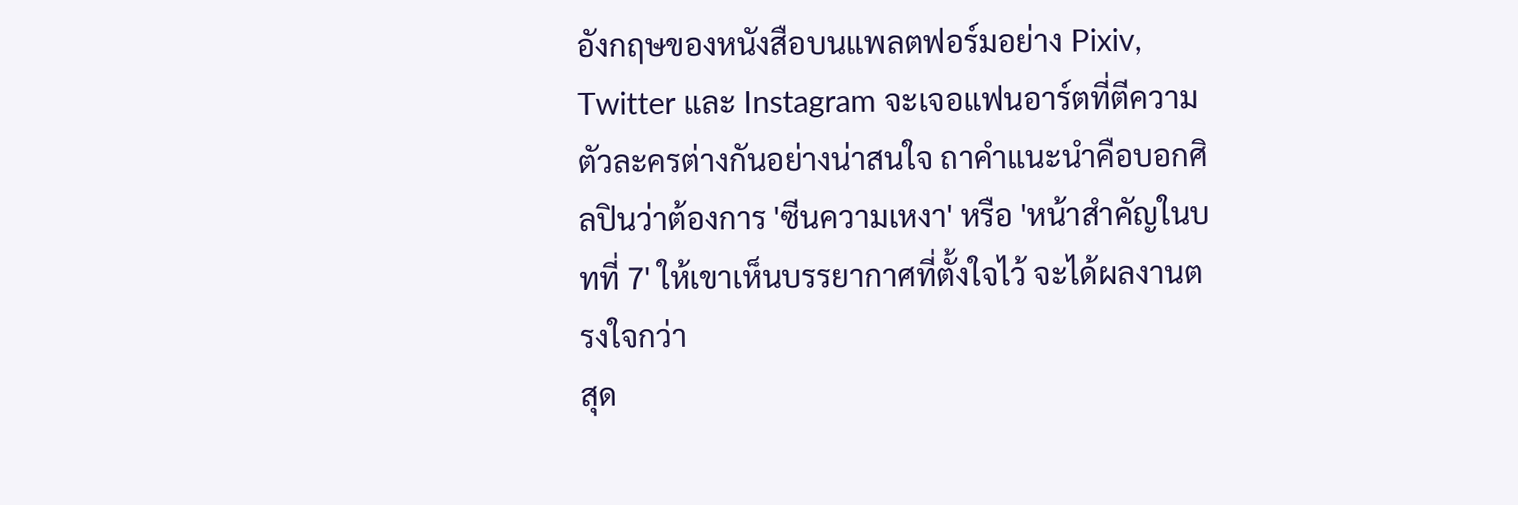อังกฤษของหนังสือบนแพลตฟอร์มอย่าง Pixiv, Twitter และ Instagram จะเจอแฟนอาร์ตที่ตีความตัวละครต่างกันอย่างน่าสนใจ ถาคำแนะนำคือบอกศิลปินว่าต้องการ 'ซีนความเหงา' หรือ 'หน้าสำคัญในบทที่ 7' ให้เขาเห็นบรรยากาศที่ตั้งใจไว้ จะได้ผลงานตรงใจกว่า
สุด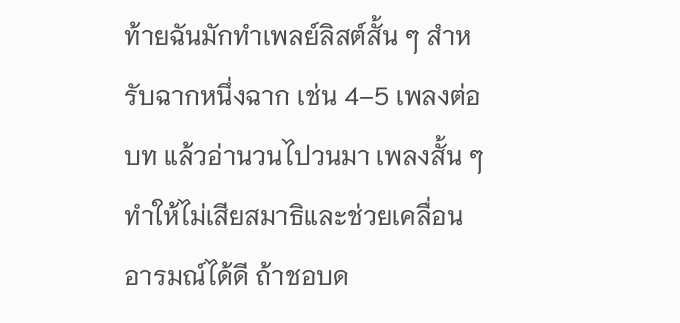ท้ายฉันมักทำเพลย์ลิสต์สั้น ๆ สำหรับฉากหนึ่งฉาก เช่น 4–5 เพลงต่อบท แล้วอ่านวนไปวนมา เพลงสั้น ๆ ทำให้ไม่เสียสมาธิและช่วยเคลื่อนอารมณ์ได้ดี ถ้าชอบด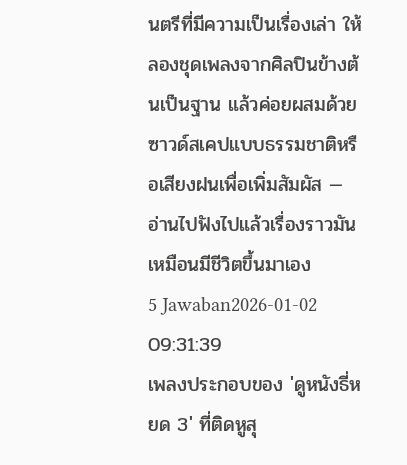นตรีที่มีความเป็นเรื่องเล่า ให้ลองชุดเพลงจากศิลปินข้างต้นเป็นฐาน แล้วค่อยผสมด้วยซาวด์สเคปแบบธรรมชาติหรือเสียงฝนเพื่อเพิ่มสัมผัส — อ่านไปฟังไปแล้วเรื่องราวมันเหมือนมีชีวิตขึ้นมาเอง
5 Jawaban2026-01-02 09:31:39
เพลงประกอบของ 'ดูหนังธี่หยด 3' ที่ติดหูสุ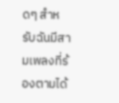ดๆ สำหรับฉันมีสามเพลงที่ร้องตามได้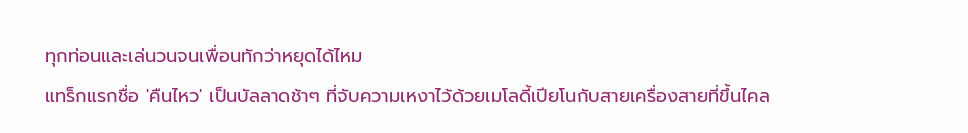ทุกท่อนและเล่นวนจนเพื่อนทักว่าหยุดได้ไหม
แทร็กแรกชื่อ 'คืนไหว' เป็นบัลลาดช้าๆ ที่จับความเหงาไว้ด้วยเมโลดี้เปียโนกับสายเครื่องสายที่ขึ้นไคล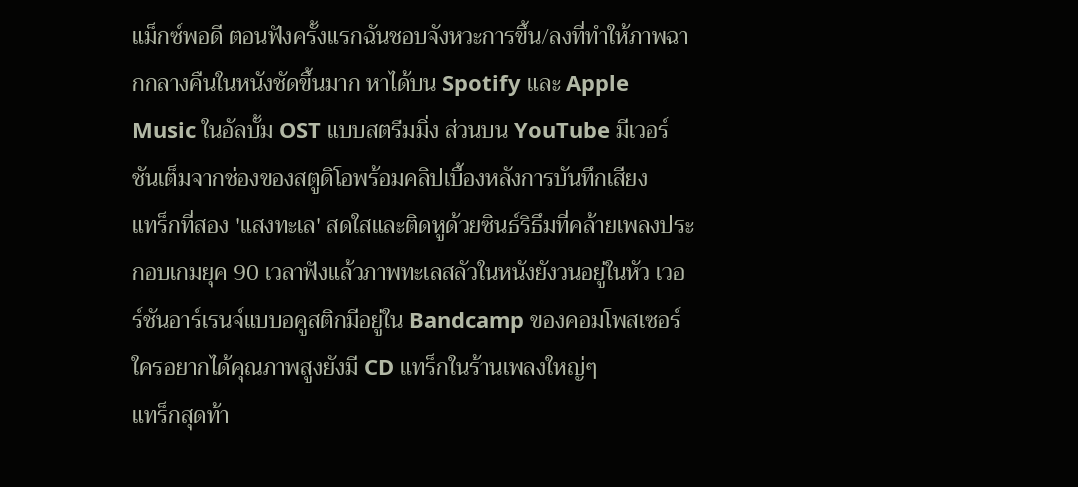แม็กซ์พอดี ตอนฟังครั้งแรกฉันชอบจังหวะการขึ้น/ลงที่ทำให้ภาพฉากกลางคืนในหนังชัดขึ้นมาก หาได้บน Spotify และ Apple Music ในอัลบั้ม OST แบบสตรีมมิ่ง ส่วนบน YouTube มีเวอร์ชันเต็มจากช่องของสตูดิโอพร้อมคลิปเบื้องหลังการบันทึกเสียง
แทร็กที่สอง 'แสงทะเล' สดใสและติดหูด้วยซินธ์ริธึมที่คล้ายเพลงประกอบเกมยุค 90 เวลาฟังแล้วภาพทะเลสลัวในหนังยังวนอยู่ในหัว เวอร์ชันอาร์เรนจ์แบบอคูสติกมีอยู่ใน Bandcamp ของคอมโพสเซอร์ ใครอยากได้คุณภาพสูงยังมี CD แทร็กในร้านเพลงใหญ่ๆ
แทร็กสุดท้า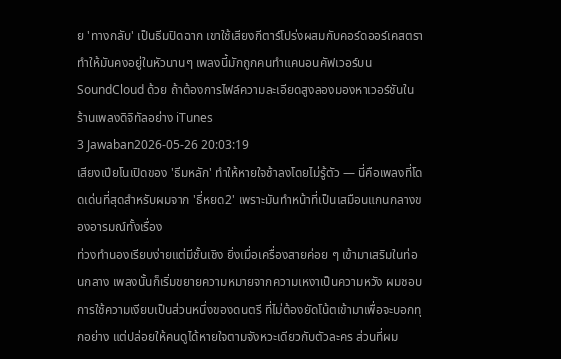ย 'ทางกลับ' เป็นธีมปิดฉาก เขาใช้เสียงกีตาร์โปร่งผสมกับคอร์ดออร์เคสตรา ทำให้มันคงอยู่ในหัวนานๆ เพลงนี้มักถูกคนทำแคนอนคัฟเวอร์บน SoundCloud ด้วย ถ้าต้องการไฟล์ความละเอียดสูงลองมองหาเวอร์ชันในร้านเพลงดิจิทัลอย่าง iTunes
3 Jawaban2026-05-26 20:03:19
เสียงเปียโนเปิดของ 'ธีมหลัก' ทำให้หายใจช้าลงโดยไม่รู้ตัว — นี่คือเพลงที่โดดเด่นที่สุดสำหรับผมจาก 'ธี่หยด2' เพราะมันทำหน้าที่เป็นเสมือนแกนกลางของอารมณ์ทั้งเรื่อง
ท่วงทำนองเรียบง่ายแต่มีชั้นเชิง ยิ่งเมื่อเครื่องสายค่อย ๆ เข้ามาเสริมในท่อนกลาง เพลงนั้นก็เริ่มขยายความหมายจากความเหงาเป็นความหวัง ผมชอบการใช้ความเงียบเป็นส่วนหนึ่งของดนตรี ที่ไม่ต้องยัดโน้ตเข้ามาเพื่อจะบอกทุกอย่าง แต่ปล่อยให้คนดูได้หายใจตามจังหวะเดียวกับตัวละคร ส่วนที่ผม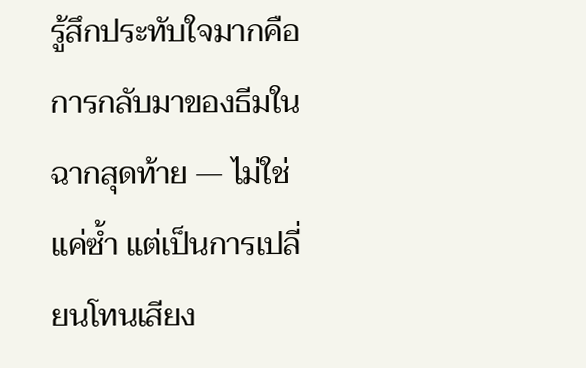รู้สึกประทับใจมากคือการกลับมาของธีมในฉากสุดท้าย — ไม่ใช่แค่ซ้ำ แต่เป็นการเปลี่ยนโทนเสียง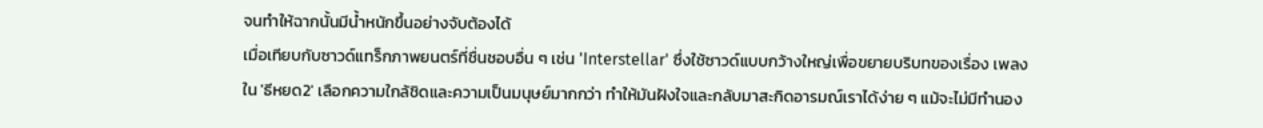จนทำให้ฉากนั้นมีน้ำหนักขึ้นอย่างจับต้องได้
เมื่อเทียบกับซาวด์แทร็กภาพยนตร์ที่ชื่นชอบอื่น ๆ เช่น 'Interstellar' ซึ่งใช้ซาวด์แบบกว้างใหญ่เพื่อขยายบริบทของเรื่อง เพลงใน 'ธีหยด2' เลือกความใกล้ชิดและความเป็นมนุษย์มากกว่า ทำให้มันฝังใจและกลับมาสะกิดอารมณ์เราได้ง่าย ๆ แม้จะไม่มีทำนอง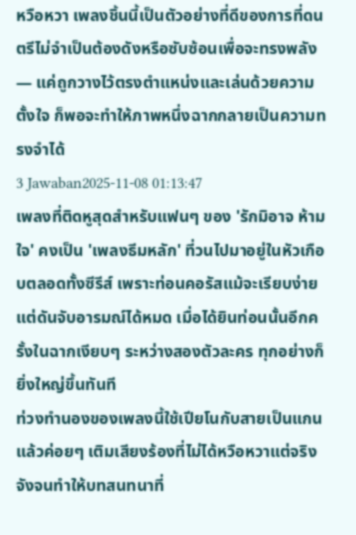หวือหวา เพลงชิ้นนี้เป็นตัวอย่างที่ดีของการที่ดนตรีไม่จำเป็นต้องดังหรือซับซ้อนเพื่อจะทรงพลัง — แค่ถูกวางไว้ตรงตำแหน่งและเล่นด้วยความตั้งใจ ก็พอจะทำให้ภาพหนึ่งฉากกลายเป็นความทรงจำได้
3 Jawaban2025-11-08 01:13:47
เพลงที่ติดหูสุดสำหรับแฟนๆ ของ 'รักมิอาจ ห้าม ใจ' คงเป็น 'เพลงธีมหลัก' ที่วนไปมาอยู่ในหัวเกือบตลอดทั้งซีรีส์ เพราะท่อนคอรัสแม้จะเรียบง่ายแต่ดันจับอารมณ์ได้หมด เมื่อได้ยินท่อนนั้นอีกครั้งในฉากเงียบๆ ระหว่างสองตัวละคร ทุกอย่างก็ยิ่งใหญ่ขึ้นทันที
ท่วงทำนองของเพลงนี้ใช้เปียโนกับสายเป็นแกน แล้วค่อยๆ เติมเสียงร้องที่ไม่ได้หวือหวาแต่จริงจังจนทำให้บทสนทนาที่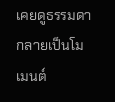เคยดูธรรมดากลายเป็นโมเมนต์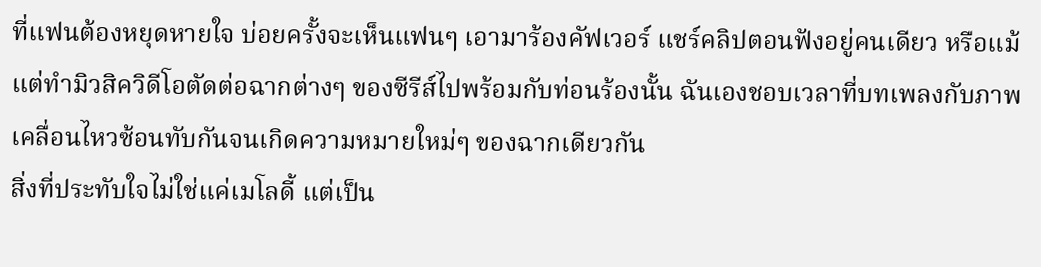ที่แฟนต้องหยุดหายใจ บ่อยครั้งจะเห็นแฟนๆ เอามาร้องคัฟเวอร์ แชร์คลิปตอนฟังอยู่คนเดียว หรือแม้แต่ทำมิวสิควิดีโอตัดต่อฉากต่างๆ ของซีรีส์ไปพร้อมกับท่อนร้องนั้น ฉันเองชอบเวลาที่บทเพลงกับภาพเคลื่อนไหวซ้อนทับกันจนเกิดความหมายใหม่ๆ ของฉากเดียวกัน
สิ่งที่ประทับใจไม่ใช่แค่เมโลดี้ แต่เป็น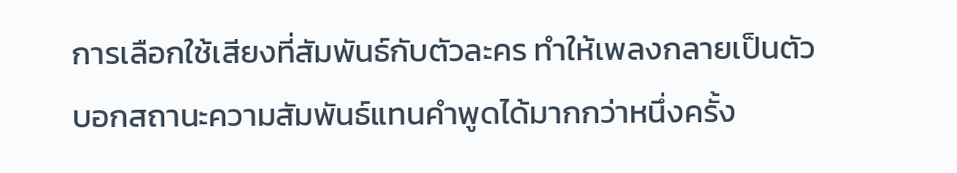การเลือกใช้เสียงที่สัมพันธ์กับตัวละคร ทำให้เพลงกลายเป็นตัวบอกสถานะความสัมพันธ์แทนคำพูดได้มากกว่าหนึ่งครั้ง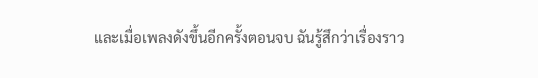และเมื่อเพลงดังขึ้นอีกครั้งตอนจบ ฉันรู้สึกว่าเรื่องราว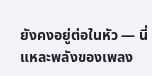ยังคงอยู่ต่อในหัว — นี่แหละพลังของเพลง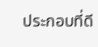ประกอบที่ดี